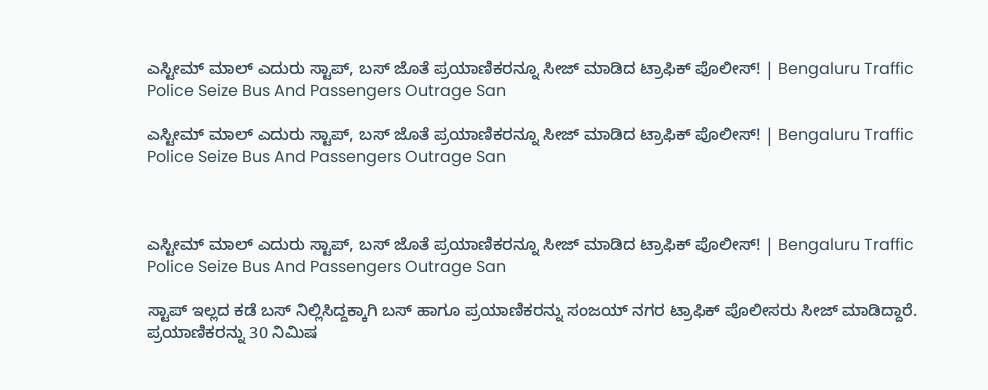ಎಸ್ಟೀಮ್‌ ಮಾಲ್‌ ಎದುರು ಸ್ಟಾಪ್‌, ಬಸ್‌ ಜೊತೆ ಪ್ರಯಾಣಿಕರನ್ನೂ ಸೀಜ್‌ ಮಾಡಿದ ಟ್ರಾಫಿಕ್‌ ಪೊಲೀಸ್‌! | Bengaluru Traffic Police Seize Bus And Passengers Outrage San

ಎಸ್ಟೀಮ್‌ ಮಾಲ್‌ ಎದುರು ಸ್ಟಾಪ್‌, ಬಸ್‌ ಜೊತೆ ಪ್ರಯಾಣಿಕರನ್ನೂ ಸೀಜ್‌ ಮಾಡಿದ ಟ್ರಾಫಿಕ್‌ ಪೊಲೀಸ್‌! | Bengaluru Traffic Police Seize Bus And Passengers Outrage San



ಎಸ್ಟೀಮ್‌ ಮಾಲ್‌ ಎದುರು ಸ್ಟಾಪ್‌, ಬಸ್‌ ಜೊತೆ ಪ್ರಯಾಣಿಕರನ್ನೂ ಸೀಜ್‌ ಮಾಡಿದ ಟ್ರಾಫಿಕ್‌ ಪೊಲೀಸ್‌! | Bengaluru Traffic Police Seize Bus And Passengers Outrage San

ಸ್ಟಾಪ್‌ ಇಲ್ಲದ ಕಡೆ ಬಸ್‌ ನಿಲ್ಲಿಸಿದ್ದಕ್ಕಾಗಿ ಬಸ್‌ ಹಾಗೂ ಪ್ರಯಾಣಿಕರನ್ನು ಸಂಜಯ್‌ ನಗರ ಟ್ರಾಫಿಕ್‌ ಪೊಲೀಸರು ಸೀಜ್‌ ಮಾಡಿದ್ದಾರೆ. ಪ್ರಯಾಣಿಕರನ್ನು 30 ನಿಮಿಷ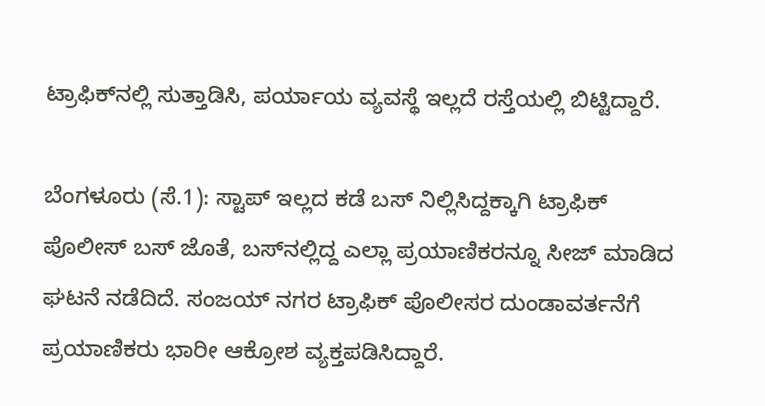ಟ್ರಾಫಿಕ್‌ನಲ್ಲಿ ಸುತ್ತಾಡಿಸಿ, ಪರ್ಯಾಯ ವ್ಯವಸ್ಥೆ ಇಲ್ಲದೆ ರಸ್ತೆಯಲ್ಲಿ ಬಿಟ್ಟಿದ್ದಾರೆ.

ಬೆಂಗಳೂರು (ಸೆ.1): ಸ್ಟಾಪ್‌ ಇಲ್ಲದ ಕಡೆ ಬಸ್‌ ನಿಲ್ಲಿಸಿದ್ದಕ್ಕಾಗಿ ಟ್ರಾಫಿಕ್‌ ಪೊಲೀಸ್‌ ಬಸ್‌ ಜೊತೆ, ಬಸ್‌ನಲ್ಲಿದ್ದ ಎಲ್ಲಾ ಪ್ರಯಾಣಿಕರನ್ನೂ ಸೀಜ್‌ ಮಾಡಿದ ಘಟನೆ ನಡೆದಿದೆ. ಸಂಜಯ್‌ ನಗರ ಟ್ರಾಫಿಕ್‌ ಪೊಲೀಸರ ದುಂಡಾವರ್ತನೆಗೆ ಪ್ರಯಾಣಿಕರು ಭಾರೀ ಆಕ್ರೋಶ ವ್ಯಕ್ತಪಡಿಸಿದ್ದಾರೆ.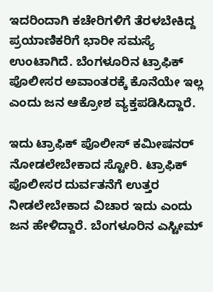ಇದರಿಂದಾಗಿ ಕಚೇರಿಗಳಿಗೆ ತೆರಳಬೇಕಿದ್ದ ಪ್ರಯಾಣಿಕರಿಗೆ ಭಾರೀ ಸಮಸ್ಯೆ ಉಂಟಾಗಿದೆ. ಬೆಂಗಳೂರಿನ ಟ್ರಾಫಿಕ್‌ ಪೊಲೀಸರ ಅವಾಂತರಕ್ಕೆ ಕೊನೆಯೇ ಇಲ್ಲ ಎಂದು ಜನ ಆಕ್ರೋಶ ವ್ಯಕ್ತಪಡಿಸಿದ್ದಾರೆ.

ಇದು ಟ್ರಾಫಿಕ್‌ ಪೊಲೀಸ್‌ ಕಮೀಷನರ್‌ ನೋಡಲೇಬೇಕಾದ ಸ್ಟೋರಿ. ಟ್ರಾಫಿಕ್ ಪೊಲೀಸರ ದುರ್ವತನೆಗೆ ಉತ್ತರ ನೀಡಲೇಬೇಕಾದ ವಿಚಾರ ಇದು ಎಂದು ಜನ ಹೇಳಿದ್ದಾರೆ. ಬೆಂಗಳೂರಿನ ಎಸ್ಟೀಮ್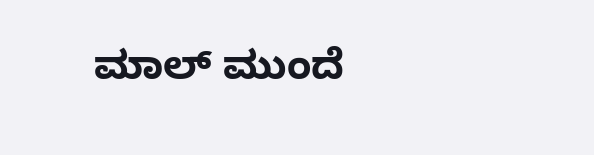ಮಾಲ್ ಮುಂದೆ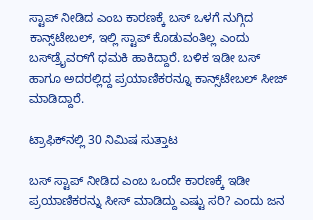ಸ್ಟಾಪ್ ನೀಡಿದ ಎಂಬ ಕಾರಣಕ್ಕೆ ಬಸ್ ಒಳಗೆ ನುಗ್ಗಿದ ಕಾನ್ಸ್‌ಟೇಬಲ್‌, ಇಲ್ಲಿ ಸ್ಟಾಪ್ ಕೊಡುವಂತಿಲ್ಲ ಎಂದು ಬಸ್‌ಡ್ರೈವರ್‌ಗೆ ಧಮಕಿ ಹಾಕಿದ್ದಾರೆ. ಬಳಿಕ ಇಡೀ ಬಸ್‌ ಹಾಗೂ ಅದರಲ್ಲಿದ್ದ ಪ್ರಯಾಣಿಕರನ್ನೂ ಕಾನ್ಸ್‌ಟೇಬಲ್‌ ಸೀಜ್‌ ಮಾಡಿದ್ದಾರೆ.

ಟ್ರಾಫಿಕ್‌ನಲ್ಲಿ 30 ನಿಮಿಷ ಸುತ್ತಾಟ

ಬಸ್ ಸ್ಟಾಪ್ ನೀಡಿದ ಎಂಬ ಒಂದೇ ಕಾರಣಕ್ಕೆ ಇಡೀ ಪ್ರಯಾಣಿಕರನ್ನು ಸೀಸ್ ಮಾಡಿದ್ದು ಎಷ್ಟು ಸರಿ? ಎಂದು ಜನ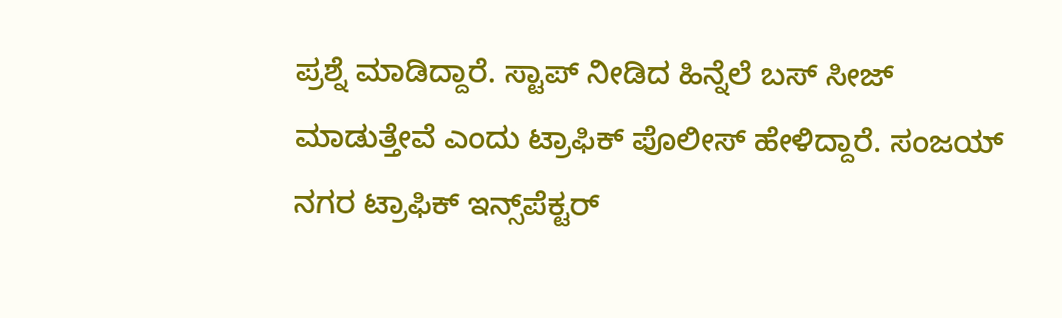ಪ್ರಶ್ನೆ ಮಾಡಿದ್ದಾರೆ. ಸ್ಟಾಪ್ ನೀಡಿದ ಹಿನ್ನೆಲೆ ಬಸ್ ಸೀಜ್‌ ಮಾಡುತ್ತೇವೆ ಎಂದು ಟ್ರಾಫಿಕ್‌ ಪೊಲೀಸ್‌ ಹೇಳಿದ್ದಾರೆ. ಸಂಜಯ್ ನಗರ ಟ್ರಾಫಿಕ್ ಇನ್ಸ್‌ಪೆಕ್ಟರ್‌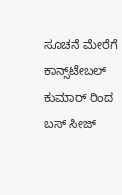ಸೂಚನೆ ಮೇರೆಗೆ ಕಾನ್ಸ್‌ಟೇಬಲ್‌ ಕುಮಾರ್ ರಿಂದ ಬಸ್ ಸೀಜ್‌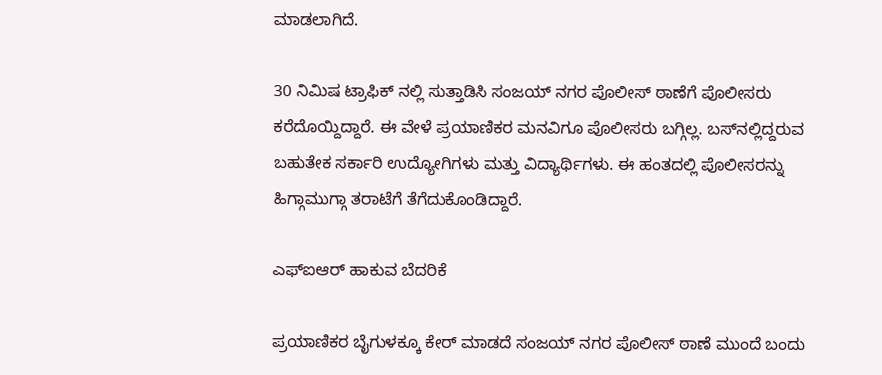ಮಾಡಲಾಗಿದೆ.

30 ನಿಮಿಷ ಟ್ರಾಫಿಕ್ ನಲ್ಲಿ ಸುತ್ತಾಡಿಸಿ ಸಂಜಯ್ ನಗರ ಪೊಲೀಸ್ ಠಾಣೆಗೆ ಪೊಲೀಸರು ಕರೆದೊಯ್ದಿದ್ದಾರೆ. ಈ ವೇಳೆ ಪ್ರಯಾಣಿಕರ ಮನವಿಗೂ ಪೊಲೀಸರು ಬಗ್ಗಿಲ್ಲ. ಬಸ್‌ನಲ್ಲಿದ್ದರುವ ಬಹುತೇಕ ಸರ್ಕಾರಿ ಉದ್ಯೋಗಿಗಳು ಮತ್ತು ವಿದ್ಯಾರ್ಥಿಗಳು. ಈ ಹಂತದಲ್ಲಿ ಪೊಲೀಸರನ್ನು ಹಿಗ್ಗಾಮುಗ್ಗಾ ತರಾಟೆಗೆ ತೆಗೆದುಕೊಂಡಿದ್ದಾರೆ.

ಎಫ್‌ಐಆರ್‌ ಹಾಕುವ ಬೆದರಿಕೆ

ಪ್ರಯಾಣಿಕರ ಬೈಗುಳಕ್ಕೂ ಕೇರ್ ಮಾಡದೆ ಸಂಜಯ್ ನಗರ ಪೊಲೀಸ್ ಠಾಣೆ ಮುಂದೆ ಬಂದು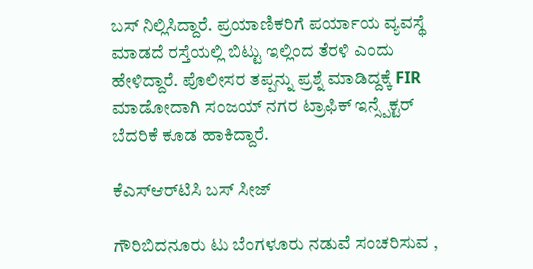ಬಸ್‌ ನಿಲ್ಲಿಸಿದ್ದಾರೆ. ಪ್ರಯಾಣಿಕರಿಗೆ ಪರ್ಯಾಯ ವ್ಯವಸ್ಥೆ ಮಾಡದೆ ರಸ್ತೆಯಲ್ಲಿ ಬಿಟ್ಟು ಇಲ್ಲಿಂದ ತೆರಳಿ ಎಂದು ಹೇಳಿದ್ದಾರೆ. ಪೊಲೀಸರ ತಪ್ಪನ್ನು ಪ್ರಶ್ನೆ ಮಾಡಿದ್ದಕ್ಕೆ FIR ಮಾಡೋದಾಗಿ ಸಂಜಯ್ ನಗರ ಟ್ರಾಫಿಕ್ ಇನ್ಸ್ಪೆಕ್ಟರ್ ಬೆದರಿಕೆ ಕೂಡ ಹಾಕಿದ್ದಾರೆ.

ಕೆಎಸ್‌ಆರ್‌ಟಿಸಿ ಬಸ್‌ ಸೀಜ್‌

ಗೌರಿಬಿದನೂರು ಟು ಬೆಂಗಳೂರು ನಡುವೆ ಸಂಚರಿಸುವ ,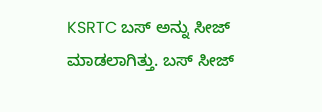KSRTC ಬಸ್ ಅನ್ನು ಸೀಜ್‌ ಮಾಡಲಾಗಿತ್ತು. ಬಸ್ ಸೀಜ್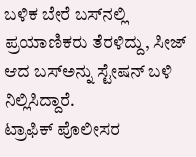ಬಳಿಕ ಬೇರೆ ಬಸ್‌ನಲ್ಲಿ ಪ್ರಯಾಣಿಕರು ತೆರಳಿದ್ದು, ಸೀಜ್ ಆದ ಬಸ್‌ಅನ್ನು ಸ್ಟೇಷನ್ ‌ಬಳಿ ನಿಲ್ಲಿಸಿದ್ದಾರೆ. ಟ್ರಾಫಿಕ್ ‌ಪೊಲೀಸರ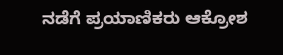ನಡೆಗೆ ಪ್ರಯಾಣಿಕರು ಆಕ್ರೋಶ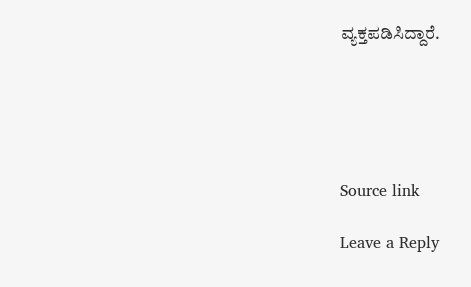ವ್ಯಕ್ತಪಡಿಸಿದ್ದಾರೆ.





Source link

Leave a Reply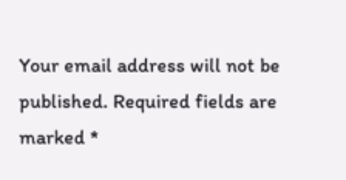Your email address will not be published. Required fields are marked *